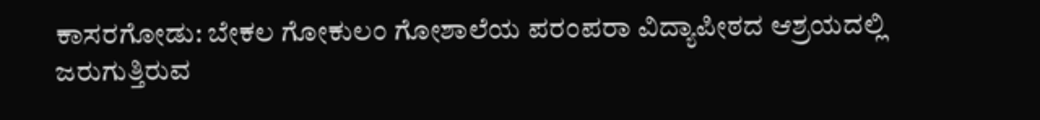ಕಾಸರಗೋಡು: ಬೇಕಲ ಗೋಕುಲಂ ಗೋಶಾಲೆಯ ಪರಂಪರಾ ವಿದ್ಯಾಪೀಠದ ಆಶ್ರಯದಲ್ಲಿ ಜರುಗುತ್ತಿರುವ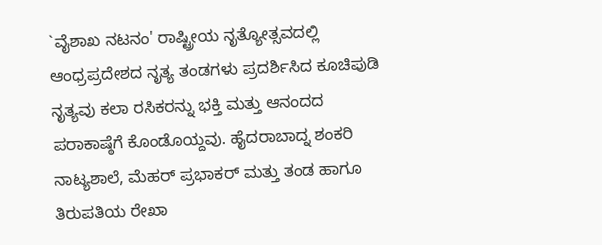`ವೈಶಾಖ ನಟನಂ' ರಾಷ್ಟ್ರೀಯ ನೃತ್ಯೋತ್ಸವದಲ್ಲಿ ಆಂಧ್ರಪ್ರದೇಶದ ನೃತ್ಯ ತಂಡಗಳು ಪ್ರದರ್ಶಿಸಿದ ಕೂಚಿಪುಡಿ ನೃತ್ಯವು ಕಲಾ ರಸಿಕರನ್ನು ಭಕ್ತಿ ಮತ್ತು ಆನಂದದ ಪರಾಕಾಷ್ಠೆಗೆ ಕೊಂಡೊಯ್ದವು. ಹೈದರಾಬಾದ್ನ ಶಂಕರಿ ನಾಟ್ಯಶಾಲೆ, ಮೆಹರ್ ಪ್ರಭಾಕರ್ ಮತ್ತು ತಂಡ ಹಾಗೂ ತಿರುಪತಿಯ ರೇಖಾ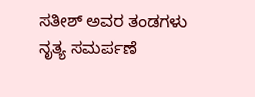ಸತೀಶ್ ಅವರ ತಂಡಗಳು ನೃತ್ಯ ಸಮರ್ಪಣೆ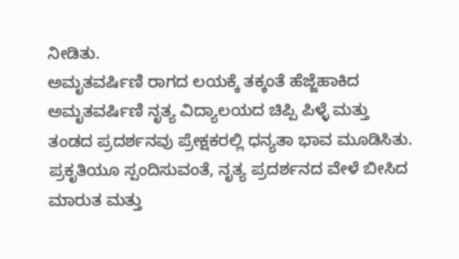ನೀಡಿತು.
ಅಮೃತವರ್ಷಿಣಿ ರಾಗದ ಲಯಕ್ಕೆ ತಕ್ಕಂತೆ ಹೆಜ್ಜೆಹಾಕಿದ ಅಮೃತವರ್ಷಿಣಿ ನೃತ್ಯ ವಿದ್ಯಾಲಯದ ಚಿಪ್ಪಿ ಪಿಳ್ಳೆ ಮತ್ತು ತಂಡದ ಪ್ರದರ್ಶನವು ಪ್ರೇಕ್ಷಕರಲ್ಲಿ ಧನ್ಯತಾ ಭಾವ ಮೂಡಿಸಿತು. ಪ್ರಕೃತಿಯೂ ಸ್ಪಂದಿಸುವಂತೆ, ನೃತ್ಯ ಪ್ರದರ್ಶನದ ವೇಳೆ ಬೀಸಿದ ಮಾರುತ ಮತ್ತು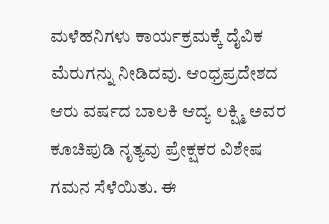ಮಳೆಹನಿಗಳು ಕಾರ್ಯಕ್ರಮಕ್ಕೆ ದೈವಿಕ ಮೆರುಗನ್ನು ನೀಡಿದವು. ಆಂಧ್ರಪ್ರದೇಶದ ಆರು ವರ್ಷದ ಬಾಲಕಿ ಆದ್ಯ ಲಕ್ಷ್ಮಿ ಅವರ ಕೂಚಿಪುಡಿ ನೃತ್ಯವು ಪ್ರೇಕ್ಷಕರ ವಿಶೇಷ ಗಮನ ಸೆಳೆಯಿತು. ಈ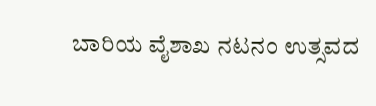ಬಾರಿಯ ವೈಶಾಖ ನಟನಂ ಉತ್ಸವದ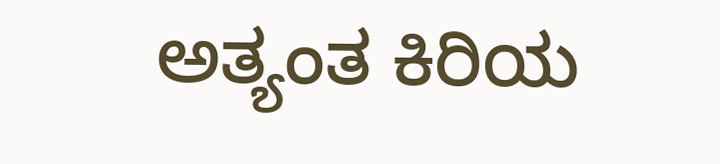ಅತ್ಯಂತ ಕಿರಿಯ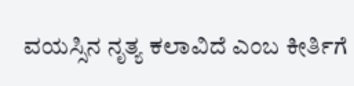ವಯಸ್ಸಿನ ನೃತ್ಯ ಕಲಾವಿದೆ ಎಂಬ ಕೀರ್ತಿಗೆ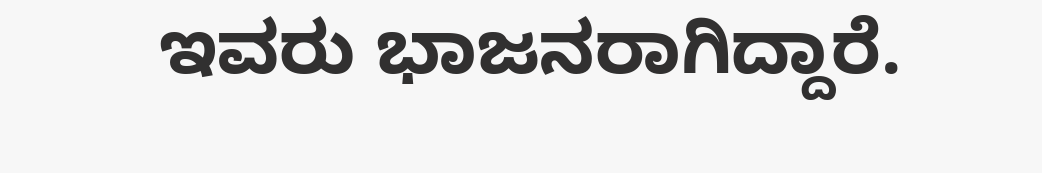ಇವರು ಭಾಜನರಾಗಿದ್ದಾರೆ.